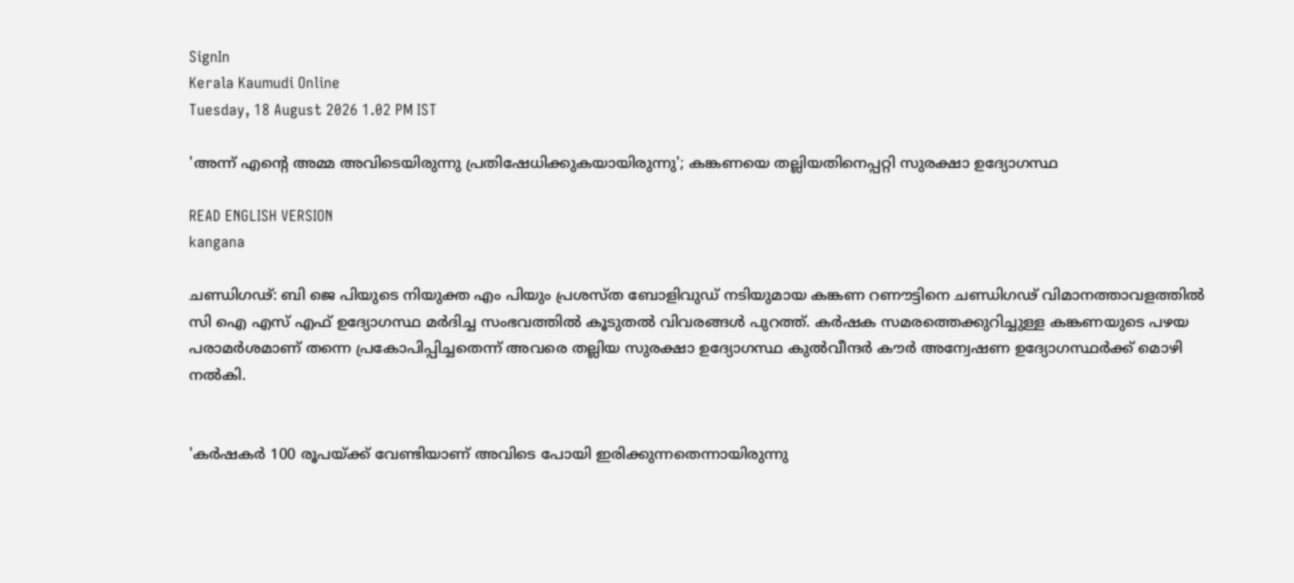SignIn
Kerala Kaumudi Online
Tuesday, 18 August 2026 1.02 PM IST

'അന്ന് എന്റെ അമ്മ അവിടെയിരുന്നു പ്രതിഷേധിക്കുകയായിരുന്നു'; കങ്കണയെ തല്ലിയതിനെപ്പറ്റി സുരക്ഷാ ഉദ്യോഗസ്ഥ

READ ENGLISH VERSION
kangana

ചണ്ഡിഗഢ്: ബി ജെ പിയുടെ നിയുക്ത എം പിയും പ്രശസ്‌ത ബോളിവുഡ് നടിയുമായ കങ്കണ റണൗട്ടിനെ ചണ്ഡിഗഢ് വിമാനത്താവളത്തിൽ സി ഐ എസ് എഫ് ഉദ്യോഗസ്ഥ മർദിച്ച സംഭവത്തിൽ കൂടുതൽ വിവരങ്ങൾ പുറത്ത്. കർഷക സമരത്തെക്കുറിച്ചുള്ള കങ്കണയുടെ പഴയ പരാമർശമാണ് തന്നെ പ്രകോപിപ്പിച്ചതെന്ന് അവരെ തല്ലിയ സുരക്ഷാ ഉദ്യോഗസ്ഥ കുൽവീന്ദർ കൗർ അന്വേഷണ ഉദ്യോഗസ്ഥർക്ക് മൊഴി നൽകി.


'കർഷകർ 100 രൂപയ്ക്ക് വേണ്ടിയാണ് അവിടെ പോയി ഇരിക്കുന്നതെന്നായിരുന്നു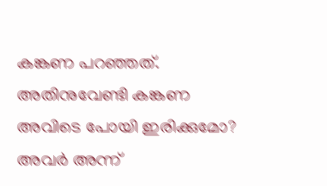കങ്കണ പറഞ്ഞത്. അതിനുവേണ്ടി കങ്കണ അവിടെ പോയി ഇരിക്കുമോ? അവർ അന്ന്‌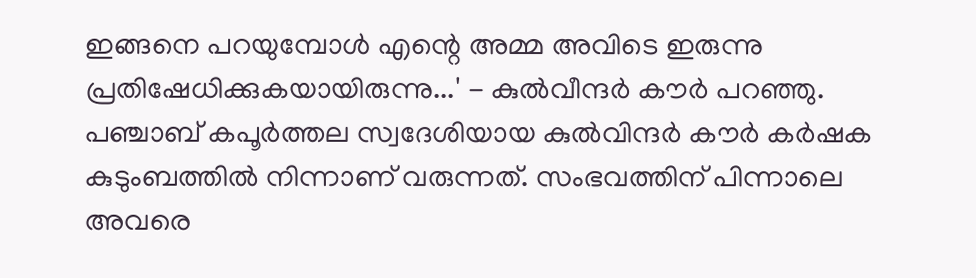ഇങ്ങനെ പറയുമ്പോൾ എന്റെ അമ്മ അവിടെ ഇരുന്നു പ്രതിഷേധിക്കുകയായിരുന്നു...' - കുൽവീന്ദർ കൗർ പറഞ്ഞു. പഞ്ചാബ് കപൂർത്തല സ്വദേശിയായ കുൽവിന്ദർ കൗർ കർഷക കുടുംബത്തിൽ നിന്നാണ് വരുന്നത്. സംഭവത്തിന് പിന്നാലെ അവരെ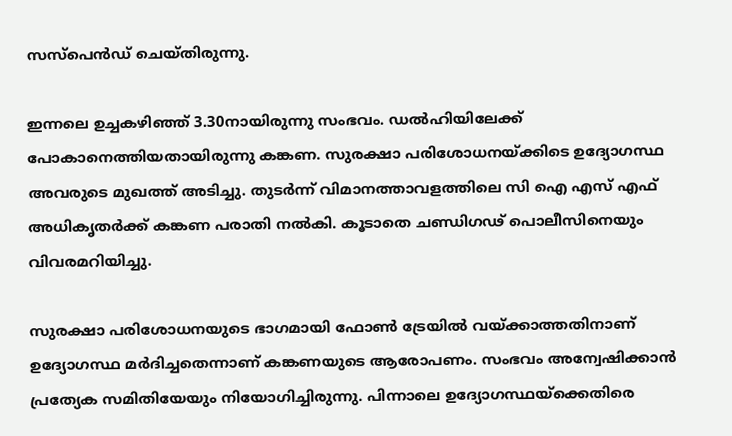സസ്‌പെൻഡ് ചെയ്തിരുന്നു.

ഇന്നലെ ഉച്ചകഴിഞ്ഞ് 3.30നായിരുന്നു സംഭവം. ഡൽഹിയിലേക്ക് പോകാനെത്തിയതായിരുന്നു കങ്കണ. സുരക്ഷാ പരിശോധനയ്‌ക്കിടെ ഉദ്യോഗസ്ഥ അവരുടെ മുഖത്ത് അടിച്ചു. തുടർന്ന്‌ വിമാനത്താവളത്തിലെ സി ഐ എസ് എഫ് അധികൃതർക്ക് കങ്കണ പരാതി നൽകി. കൂടാതെ ചണ്ഡിഗഢ് പൊലീസിനെയും വിവരമറിയിച്ചു.

സുരക്ഷാ പരിശോധനയുടെ ഭാഗമായി ഫോൺ ട്രേയിൽ വയ്ക്കാത്തതിനാണ് ഉദ്യോഗസ്ഥ മർദിച്ചതെന്നാണ് കങ്കണയുടെ ആരോപണം. സംഭവം അന്വേഷിക്കാൻ പ്രത്യേക സമിതിയേയും നിയോഗിച്ചിരുന്നു. പിന്നാലെ ഉദ്യോഗസ്ഥയ്‌ക്കെതിരെ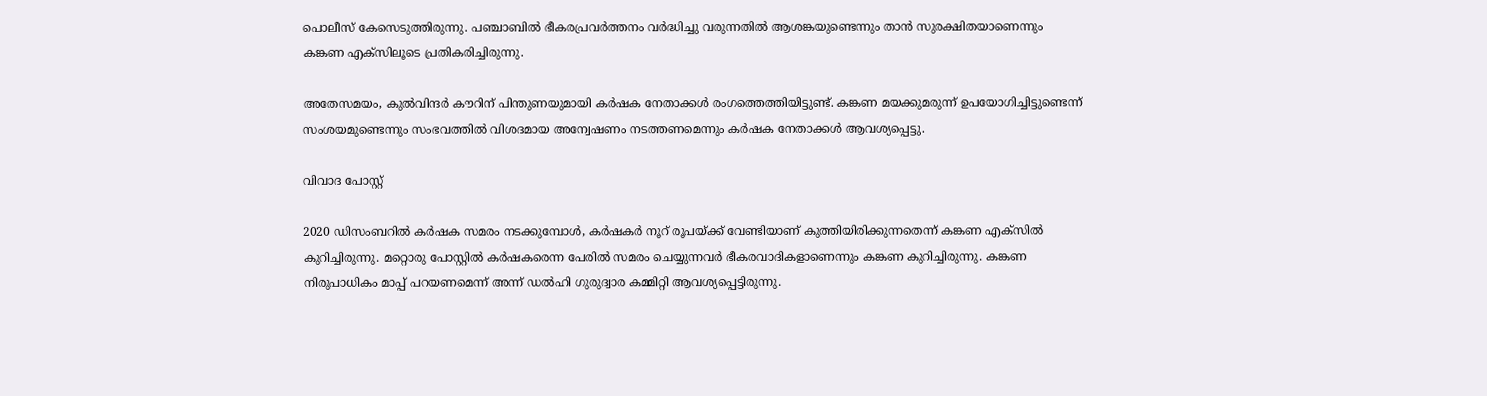പൊലീസ് കേസെടുത്തിരുന്നു. പഞ്ചാബിൽ ഭീകരപ്രവർത്തനം വർദ്ധിച്ചു വരുന്നതിൽ ആശങ്കയുണ്ടെന്നും താൻ സുരക്ഷിതയാണെന്നും കങ്കണ എക്‌സിലൂടെ പ്രതികരിച്ചിരുന്നു.

അതേസമയം, കുൽവിന്ദർ കൗറിന് പിന്തുണയുമായി കർഷക നേതാക്കൾ രംഗത്തെത്തിയിട്ടുണ്ട്. കങ്കണ മയക്കുമരുന്ന് ഉപയോഗിച്ചിട്ടുണ്ടെന്ന്‌ സംശയമുണ്ടെന്നും സംഭവത്തിൽ വിശദമായ അന്വേഷണം നടത്തണമെന്നും കർഷക നേതാക്കൾ ആവശ്യപ്പെട്ടു.

വിവാദ പോസ്റ്റ്

2020 ഡിസംബറിൽ കർഷക സമരം നടക്കുമ്പോൾ, കർഷകർ നൂറ് രൂപയ്ക്ക് വേണ്ടിയാണ് കുത്തിയിരിക്കുന്നതെന്ന് കങ്കണ എക്സിൽ കുറിച്ചിരുന്നു. മറ്റൊരു പോസ്റ്റിൽ കർഷകരെന്ന പേരിൽ സമരം ചെയ്യുന്നവർ ഭീകരവാദികളാണെന്നും കങ്കണ കുറിച്ചിരുന്നു. കങ്കണ നിരുപാധികം മാപ്പ് പറയണമെന്ന് അന്ന് ഡൽഹി ഗുരുദ്വാര കമ്മിറ്റി ആവശ്യപ്പെട്ടിരുന്നു.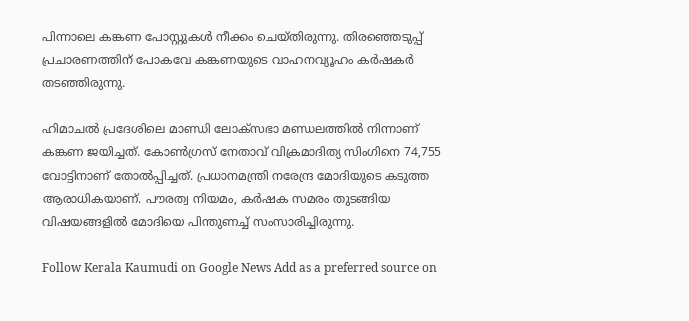പിന്നാലെ കങ്കണ പോസ്റ്റുകൾ നീക്കം ചെയ്‌തിരുന്നു. തിരഞ്ഞെടുപ്പ് പ്രചാരണത്തിന് പോകവേ കങ്കണയുടെ വാഹനവ്യൂഹം കർഷകർ തടഞ്ഞിരുന്നു.

ഹിമാചൽ പ്രദേശിലെ മാണ്ഡി ലോക്‌സഭാ മണ്ഡലത്തിൽ നിന്നാണ് കങ്കണ ജയിച്ചത്. കോൺഗ്രസ് നേതാവ് വിക്രമാദിത്യ സിംഗിനെ 74,755 വോട്ടിനാണ് തോൽപ്പിച്ചത്. പ്രധാനമന്ത്രി നരേന്ദ്ര മോദിയുടെ കടുത്ത ആരാധികയാണ്. പൗരത്വ നിയമം, കർഷക സമരം തുടങ്ങിയ വിഷയങ്ങളിൽ മോദിയെ പിന്തുണച്ച് സംസാരിച്ചിരുന്നു.

Follow Kerala Kaumudi on Google News Add as a preferred source on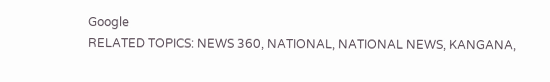Google
RELATED TOPICS: NEWS 360, NATIONAL, NATIONAL NEWS, KANGANA,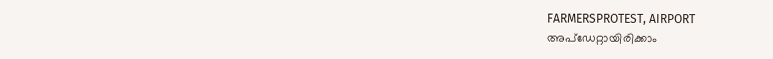FARMERSPROTEST, AIRPORT
അപ്ഡേറ്റായിരിക്കാം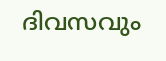ദിവസവും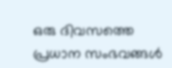ഒരു ദിവസത്തെ പ്രധാന സംഭവങ്ങൾ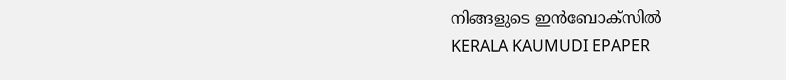നിങ്ങളുടെ ഇൻബോക്സിൽ
KERALA KAUMUDI EPAPER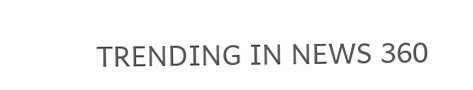TRENDING IN NEWS 360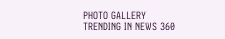PHOTO GALLERY
TRENDING IN NEWS 360